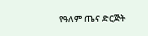የዓለም ጤና ድርጅት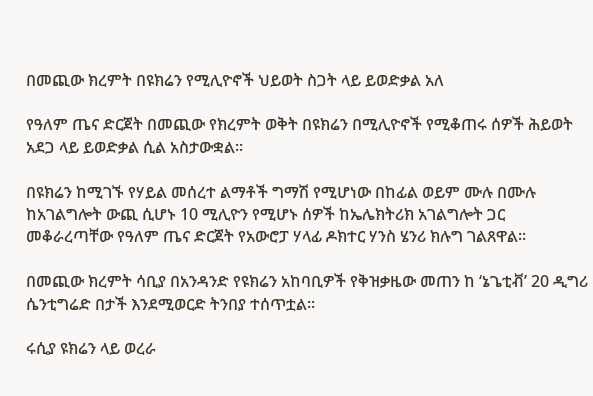በመጪው ክረምት በዩክሬን የሚሊዮኖች ህይወት ስጋት ላይ ይወድቃል አለ

የዓለም ጤና ድርጀት በመጪው የክረምት ወቅት በዩክሬን በሚሊዮኖች የሚቆጠሩ ሰዎች ሕይወት አደጋ ላይ ይወድቃል ሲል አስታውቋል።

በዩክሬን ከሚገኙ የሃይል መሰረተ ልማቶች ግማሽ የሚሆነው በከፊል ወይም ሙሉ በሙሉ ከአገልግሎት ውጪ ሲሆኑ 10 ሚሊዮን የሚሆኑ ሰዎች ከኤሌክትሪክ አገልግሎት ጋር መቆራረጣቸው የዓለም ጤና ድርጀት የአውሮፓ ሃላፊ ዶክተር ሃንስ ሄንሪ ክሉግ ገልጸዋል።

በመጪው ክረምት ሳቢያ በአንዳንድ የዩክሬን አከባቢዎች የቅዝቃዜው መጠን ከ ‘ኔጌቲቭ’ 20 ዲግሪ ሴንቲግሬድ በታች እንደሚወርድ ትንበያ ተሰጥቷል።

ሩሲያ ዩክሬን ላይ ወረራ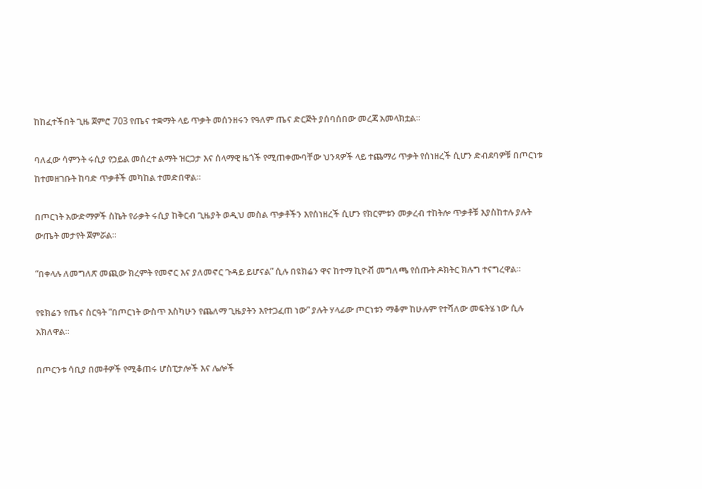ከከፈተችበት ጊዜ ጀምሮ 703 የጤና ተቋማት ላይ ጥቃት መሰንዘሩን የዓለም ጤና ድርጅት ያሰባሰበው መረጃ አመላክቷል።

ባለፈው ሳምንት ሩሲያ የኃይል መሰረተ ልማት ዝርጋታ እና ሰላማዊ ዜጎች የሚጠቀሙባቸው ህንጻዎች ላይ ተጨማሪ ጥቃት የሰነዘረች ሲሆን ድብደባዎቹ በጦርነቱ ከተመዘገቡት ከባድ ጥቃቶች መካከል ተመድበዋል።

በጦርነት አውድማዎች ስኬት የራቃት ሩሲያ ከቅርብ ጊዜያት ወዲህ መስል ጥቃቶችን እየሰነዘረች ሲሆን የክርምቱን መቃረብ ተከትሎ ጥቃቶቹ እያስከተሉ ያሉት ውጤት መታየት ጀምሯል።

“በቀላሉ ለመግለጽ መጪው ክረምት የመኖር እና ያለመኖር ጉዳይ ይሆናል” ሲሉ በዩክሬን ዋና ከተማ ኪዮቭ መግለጫ የሰጡት ዶክትር ክሉግ ተናግረዋል።

የዩክሬን የጤና ስርዓት “በጦርነት ውስጥ እስካሁን የጨለማ ጊዜያትን እየተጋፈጠ ነው” ያሉት ሃላፊው ጦርነቱን ማቆም ከሁሉም የተሻለው መፍትሄ ነው ሲሉ አክለዋል።

በጦርንቱ ሳቢያ በመቶዎች የሚቆጠሩ ሆስፒታሎች እና ሌሎች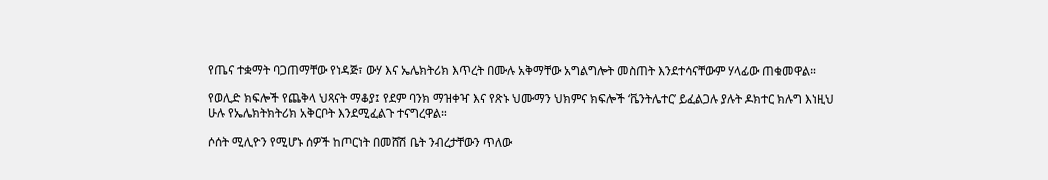የጤና ተቋማት ባጋጠማቸው የነዳጅ፣ ውሃ እና ኤሌክትሪክ እጥረት በሙሉ አቅማቸው አግልግሎት መስጠት እንደተሳናቸውም ሃላፊው ጠቁመዋል።

የወሊድ ክፍሎች የጨቅላ ህጻናት ማቆያ፤ የደም ባንክ ማዝቀዣ እና የጽኑ ህሙማን ህክምና ክፍሎች ‘ቬንትሌተር’ ይፈልጋሉ ያሉት ዶክተር ክሉግ እነዚህ ሁሉ የኤሌክትክትሪክ አቅርቦት እንደሚፈልጉ ተናግረዋል።

ሶሰት ሚሊዮን የሚሆኑ ሰዎች ከጦርነት በመሸሽ ቤት ንብረታቸውን ጥለው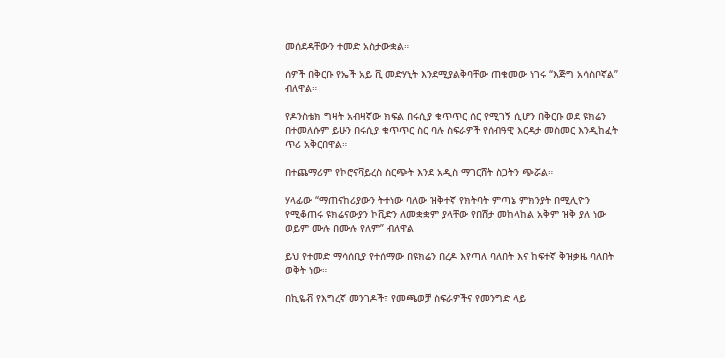መሰደዳቸውን ተመድ አስታውቋል።

ሰዎች በቅርቡ የኤች አይ ቪ መድሃኒት እንደሚያልቅባቸው ጠቁመው ነገሩ “እጅግ አሳስቦኛል” ብለዋል።

የዶንስቴክ ግዛት አብዛኛው ክፍል በሩሲያ ቁጥጥር ሰር የሚገኝ ሲሆን በቅርቡ ወደ ዩክሬን በተመለሱም ይሁን በሩሲያ ቁጥጥር ስር ባሉ ስፍራዎች የሰብዓዊ እርዳታ መስመር እንዲከፈት ጥሪ አቅርበዋል።

በተጨማሪም የኮሮናቫይረስ ስርጭት እንደ አዲስ ማገርሸት ስጋትን ጭሯል።

ሃላፊው “ማጠናከሪያውን ትተነው ባለው ዝቅተኛ የክትባት ምጣኔ ምክንያት በሚሊዮን የሚቆጠሩ ዩክሬናውያን ኮቪድን ለመቋቋም ያላቸው የበሽታ መከላከል አቅም ዝቅ ያለ ነው ወይም ሙሉ በሙሉ የለም” ብለዋል

ይህ የተመድ ማሳሰቢያ የተሰማው በዩክሬን በረዶ እየጣለ ባለበት እና ከፍተኛ ቅዝቃዜ ባለበት ወቅት ነው።

በኪዬቭ የእግረኛ መንገዶች፣ የመጫወቻ ስፍራዎችና የመንግድ ላይ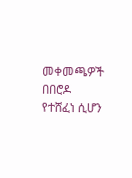መቀመጫዎች በበሮዶ የተሸፈነ ሲሆን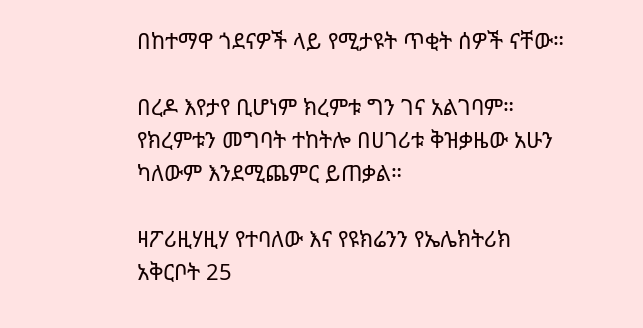በከተማዋ ጎደናዎች ላይ የሚታዩት ጥቂት ሰዎች ናቸው።

በረዶ እየታየ ቢሆነም ክረምቱ ግን ገና አልገባም። የክረምቱን መግባት ተከትሎ በሀገሪቱ ቅዝቃዜው አሁን ካለውም እንደሚጨምር ይጠቃል።

ዛፖሪዚሃዚሃ የተባለው እና የዩክሬንን የኤሌክትሪክ አቅርቦት 25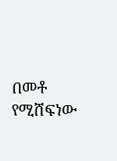በመቶ የሚሸፍነው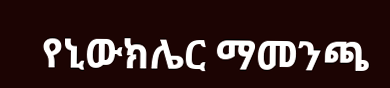የኒውክሌር ማመንጫ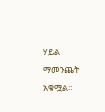ሃይል ማመንጨት አቁሟል።